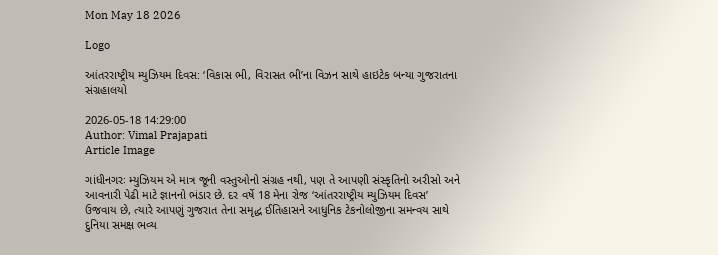Mon May 18 2026

Logo

આંતરરાષ્ટ્રીય મ્યુઝિયમ દિવસ: ‘વિકાસ ભી, વિરાસત ભી’ના વિઝન સાથે હાઇટેક બન્યા ગુજરાતના સંગ્રહાલયો

2026-05-18 14:29:00
Author: Vimal Prajapati
Article Image

ગાંધીનગરઃ મ્યુઝિયમ એ માત્ર જૂની વસ્તુઓનો સંગ્રહ નથી, પણ તે આપણી સંસ્કૃતિનો અરીસો અને આવનારી પેઢી માટે જ્ઞાનનો ભંડાર છે. દર વર્ષે 18 મેના રોજ ‘આંતરરાષ્ટ્રીય મ્યુઝિયમ દિવસ’ ઉજવાય છે, ત્યારે આપણું ગુજરાત તેના સમૃદ્ધ ઈતિહાસને આધુનિક ટેકનોલોજીના સમન્વય સાથે દુનિયા સમક્ષ ભવ્ય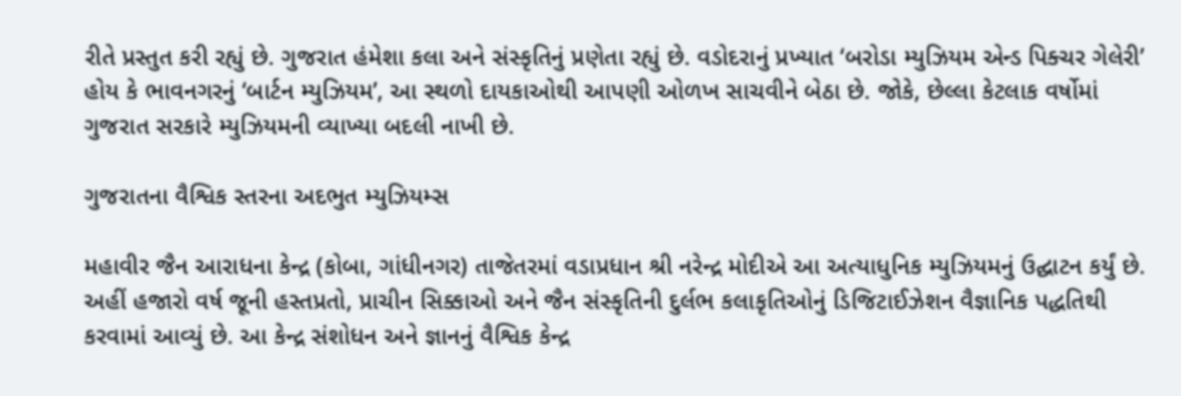રીતે પ્રસ્તુત કરી રહ્યું છે. ગુજરાત હંમેશા કલા અને સંસ્કૃતિનું પ્રણેતા રહ્યું છે. વડોદરાનું પ્રખ્યાત ‘બરોડા મ્યુઝિયમ એન્ડ પિક્ચર ગેલેરી’ હોય કે ભાવનગરનું ‘બાર્ટન મ્યુઝિયમ’, આ સ્થળો દાયકાઓથી આપણી ઓળખ સાચવીને બેઠા છે. જોકે, છેલ્લા કેટલાક વર્ષોમાં ગુજરાત સરકારે મ્યુઝિયમની વ્યાખ્યા બદલી નાખી છે.

ગુજરાતના વૈશ્વિક સ્તરના અદભુત મ્યુઝિયમ્સ

મહાવીર જૈન આરાધના કેન્દ્ર (કોબા, ગાંધીનગર) તાજેતરમાં વડાપ્રધાન શ્રી નરેન્દ્ર મોદીએ આ અત્યાધુનિક મ્યુઝિયમનું ઉદ્ઘાટન કર્યું છે. અહીં હજારો વર્ષ જૂની હસ્તપ્રતો, પ્રાચીન સિક્કાઓ અને જૈન સંસ્કૃતિની દુર્લભ કલાકૃતિઓનું ડિજિટાઈઝેશન વૈજ્ઞાનિક પદ્ધતિથી કરવામાં આવ્યું છે. આ કેન્દ્ર સંશોધન અને જ્ઞાનનું વૈશ્વિક કેન્દ્ર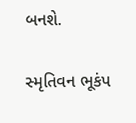બનશે.

સ્મૃતિવન ભૂકંપ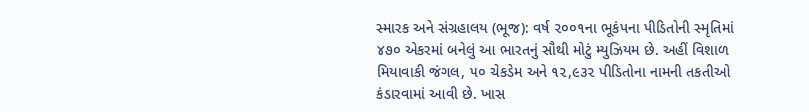સ્મારક અને સંગ્રહાલય (ભૂજ): વર્ષ ૨૦૦૧ના ભૂકંપના પીડિતોની સ્મૃતિમાં ૪૭૦ એકરમાં બનેલું આ ભારતનું સૌથી મોટું મ્યુઝિયમ છે. અહીં વિશાળ મિયાવાકી જંગલ, ૫૦ ચેકડેમ અને ૧૨,૯૩૨ પીડિતોના નામની તકતીઓ કંડારવામાં આવી છે. ખાસ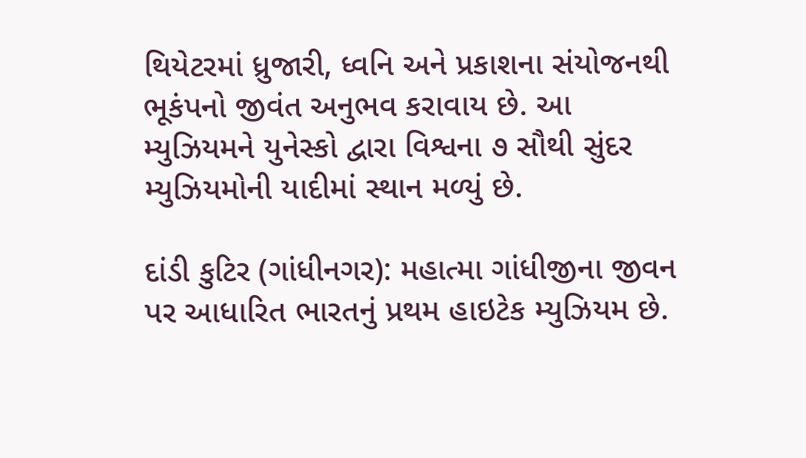થિયેટરમાં ધ્રુજારી, ધ્વનિ અને પ્રકાશના સંયોજનથી ભૂકંપનો જીવંત અનુભવ કરાવાય છે. આ મ્યુઝિયમને યુનેસ્કો દ્વારા વિશ્વના ૭ સૌથી સુંદર મ્યુઝિયમોની યાદીમાં સ્થાન મળ્યું છે.

દાંડી કુટિર (ગાંધીનગર): મહાત્મા ગાંધીજીના જીવન પર આધારિત ભારતનું પ્રથમ હાઇટેક મ્યુઝિયમ છે.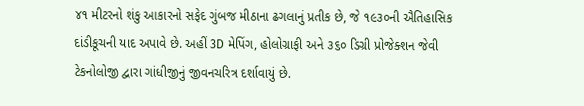૪૧ મીટરનો શંકુ આકારનો સફેદ ગુંબજ મીઠાના ઢગલાનું પ્રતીક છે, જે ૧૯૩૦ની ઐતિહાસિક દાંડીકૂચની યાદ અપાવે છે. અહીં 3D મેપિંગ, હોલોગ્રાફી અને ૩૬૦ ડિગ્રી પ્રોજેક્શન જેવી ટેકનોલોજી દ્વારા ગાંધીજીનું જીવનચરિત્ર દર્શાવાયું છે.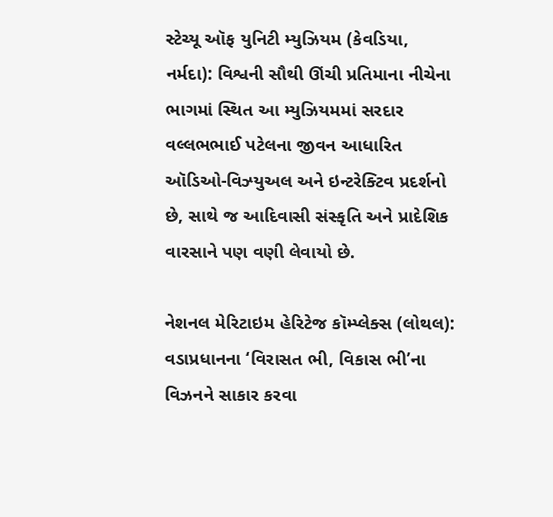સ્ટેચ્યૂ ઑફ યુનિટી મ્યુઝિયમ (કેવડિયા, નર્મદા): વિશ્વની સૌથી ઊંચી પ્રતિમાના નીચેના ભાગમાં સ્થિત આ મ્યુઝિયમમાં સરદાર વલ્લભભાઈ પટેલના જીવન આધારિત ઑડિઓ-વિઝ્યુઅલ અને ઇન્ટરેક્ટિવ પ્રદર્શનો છે, સાથે જ આદિવાસી સંસ્કૃતિ અને પ્રાદેશિક વારસાને પણ વણી લેવાયો છે.

નેશનલ મેરિટાઇમ હેરિટેજ કૉમ્પ્લેક્સ (લોથલ): વડાપ્રધાનના ‘વિરાસત ભી, વિકાસ ભી’ના વિઝનને સાકાર કરવા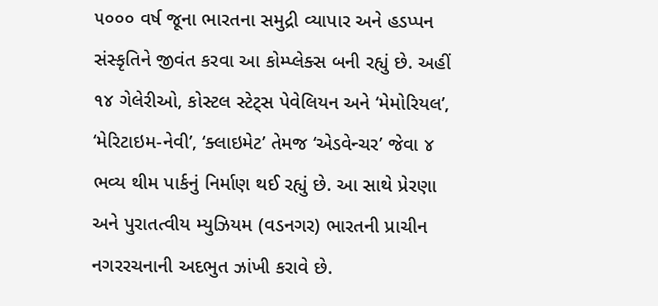૫૦૦૦ વર્ષ જૂના ભારતના સમુદ્રી વ્યાપાર અને હડપ્પન સંસ્કૃતિને જીવંત કરવા આ કોમ્પ્લેક્સ બની રહ્યું છે. અહીં ૧૪ ગેલેરીઓ, કોસ્ટલ સ્ટેટ્સ પેવેલિયન અને ‘મેમોરિયલ’, ‘મેરિટાઇમ-નેવી’, ‘ક્લાઇમેટ’ તેમજ ‘એડવેન્ચર’ જેવા ૪ ભવ્ય થીમ પાર્કનું નિર્માણ થઈ રહ્યું છે. આ સાથે પ્રેરણા અને પુરાતત્વીય મ્યુઝિયમ (વડનગર) ભારતની પ્રાચીન નગરરચનાની અદભુત ઝાંખી કરાવે છે.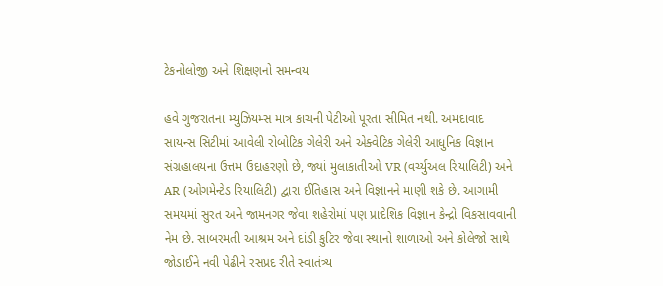ટેકનોલોજી અને શિક્ષણનો સમન્વય

હવે ગુજરાતના મ્યુઝિયમ્સ માત્ર કાચની પેટીઓ પૂરતા સીમિત નથી. અમદાવાદ સાયન્સ સિટીમાં આવેલી રોબોટિક ગેલેરી અને એક્વેટિક ગેલેરી આધુનિક વિજ્ઞાન સંગ્રહાલયના ઉત્તમ ઉદાહરણો છે, જ્યાં મુલાકાતીઓ VR (વર્ચ્યુઅલ રિયાલિટી) અને AR (ઓગમેન્ટેડ રિયાલિટી) દ્વારા ઈતિહાસ અને વિજ્ઞાનને માણી શકે છે. આગામી સમયમાં સુરત અને જામનગર જેવા શહેરોમાં પણ પ્રાદેશિક વિજ્ઞાન કેન્દ્રો વિકસાવવાની નેમ છે. સાબરમતી આશ્રમ અને દાંડી કુટિર જેવા સ્થાનો શાળાઓ અને કોલેજો સાથે જોડાઈને નવી પેઢીને રસપ્રદ રીતે સ્વાતંત્ર્ય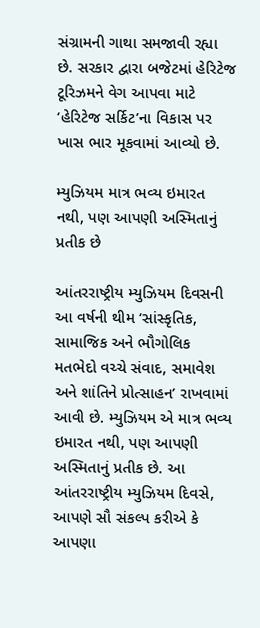સંગ્રામની ગાથા સમજાવી રહ્યા છે. સરકાર દ્વારા બજેટમાં હેરિટેજ ટૂરિઝમને વેગ આપવા માટે ‘હેરિટેજ સર્કિટ’ના વિકાસ પર ખાસ ભાર મૂકવામાં આવ્યો છે.

મ્યુઝિયમ માત્ર ભવ્ય ઇમારત નથી, પણ આપણી અસ્મિતાનું પ્રતીક છે

આંતરરાષ્ટ્રીય મ્યુઝિયમ દિવસની આ વર્ષની થીમ ‘સાંસ્કૃતિક, સામાજિક અને ભૌગોલિક મતભેદો વચ્ચે સંવાદ, સમાવેશ અને શાંતિને પ્રોત્સાહન’ રાખવામાં આવી છે. મ્યુઝિયમ એ માત્ર ભવ્ય ઇમારત નથી, પણ આપણી અસ્મિતાનું પ્રતીક છે. આ આંતરરાષ્ટ્રીય મ્યુઝિયમ દિવસે, આપણે સૌ સંકલ્પ કરીએ કે આપણા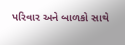પરિવાર અને બાળકો સાથે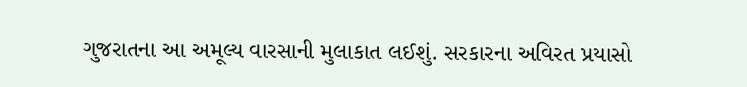ગુજરાતના આ અમૂલ્ય વારસાની મુલાકાત લઈશું. સરકારના અવિરત પ્રયાસો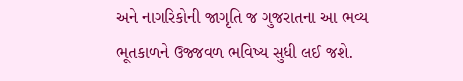અને નાગરિકોની જાગૃતિ જ ગુજરાતના આ ભવ્ય ભૂતકાળને ઉજ્જવળ ભવિષ્ય સુધી લઈ જશે.